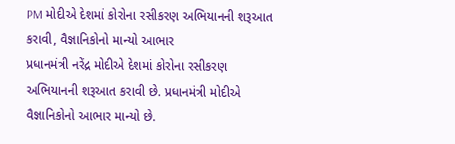PM મોદીએ દેશમાં કોરોના રસીકરણ અભિયાનની શરૂઆત કરાવી, વૈજ્ઞાનિકોનો માન્યો આભાર
પ્રધાનમંત્રી નરેંદ્ર મોદીએ દેશમાં કોરોના રસીકરણ અભિયાનની શરૂઆત કરાવી છે. પ્રધાનમંત્રી મોદીએ વૈજ્ઞાનિકોનો આભાર માન્યો છે.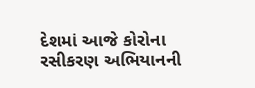દેશમાં આજે કોરોના રસીકરણ અભિયાનની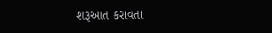શરૂઆત કરાવતા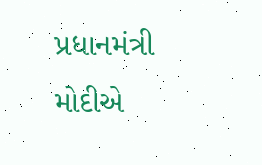પ્રધાનમંત્રી મોદીએ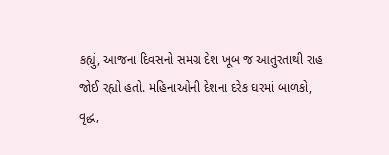કહ્યું, આજના દિવસનો સમગ્ર દેશ ખૂબ જ આતુરતાથી રાહ જોઈ રહ્યો હતો. મહિનાઓની દેશના દરેક ઘરમાં બાળકો, વૃદ્ધ,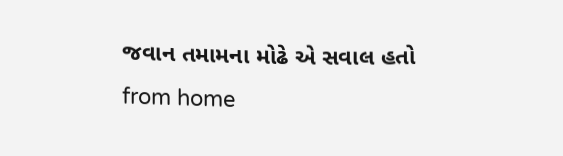જવાન તમામના મોઢે એ સવાલ હતો
from home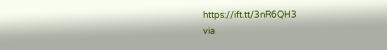https://ift.tt/3nR6QH3
via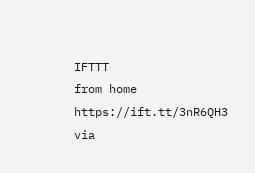IFTTT
from home https://ift.tt/3nR6QH3
via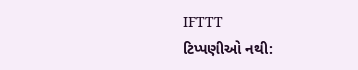IFTTT
ટિપ્પણીઓ નથી: